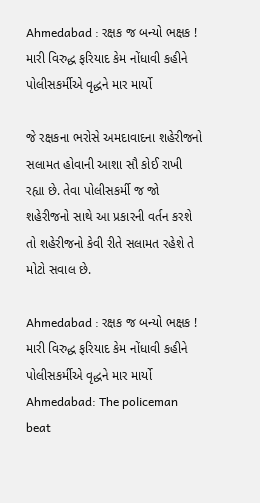Ahmedabad : રક્ષક જ બન્યો ભક્ષક ! મારી વિરુદ્ધ ફરિયાદ કેમ નોંધાવી કહીને પોલીસકર્મીએ વૃદ્ધને માર માર્યો

જે રક્ષકના ભરોસે અમદાવાદના શહેરીજનો સલામત હોવાની આશા સૌ કોઈ રાખી રહ્યા છે. તેવા પોલીસકર્મી જ જો શહેરીજનો સાથે આ પ્રકારની વર્તન કરશે તો શહેરીજનો કેવી રીતે સલામત રહેશે તે મોટો સવાલ છે.

Ahmedabad : રક્ષક જ બન્યો ભક્ષક ! મારી વિરુદ્ધ ફરિયાદ કેમ નોંધાવી કહીને પોલીસકર્મીએ વૃદ્ધને માર માર્યો
Ahmedabad: The policeman beat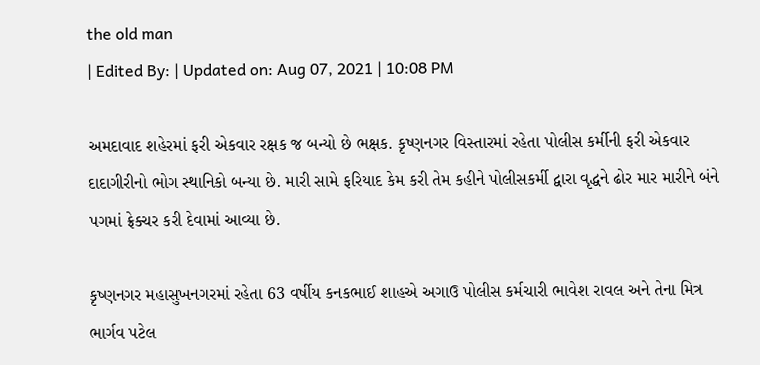the old man
| Edited By: | Updated on: Aug 07, 2021 | 10:08 PM

અમદાવાદ શહેરમાં ફરી એકવાર રક્ષક જ બન્યો છે ભક્ષક. કૃષ્ણનગર વિસ્તારમાં રહેતા પોલીસ કર્મીની ફરી એકવાર દાદાગીરીનો ભોગ સ્થાનિકો બન્યા છે. મારી સામે ફરિયાદ કેમ કરી તેમ કહીને પોલીસકર્મી દ્વારા વૃદ્ધને ઢોર માર મારીને બંને પગમાં ફ્રેક્ચર કરી દેવામાં આવ્યા છે.

કૃષ્ણનગર મહાસુખનગરમાં રહેતા 63 વર્ષીય કનકભાઈ શાહએ અગાઉ પોલીસ કર્મચારી ભાવેશ રાવલ અને તેના મિત્ર ભાર્ગવ પટેલ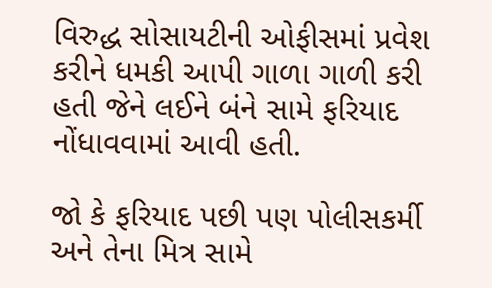વિરુદ્ધ સોસાયટીની ઓફીસમાં પ્રવેશ કરીને ધમકી આપી ગાળા ગાળી કરી હતી જેને લઈને બંને સામે ફરિયાદ નોંધાવવામાં આવી હતી.

જો કે ફરિયાદ પછી પણ પોલીસકર્મી અને તેના મિત્ર સામે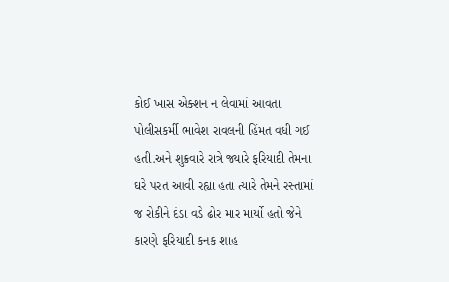કોઈ ખાસ એક્શન ન લેવામાં આવતા પોલીસકર્મી ભાવેશ રાવલની હિંમત વધી ગઈ હતી.અને શુક્રવારે રાત્રે જ્યારે ફરિયાદી તેમના ઘરે પરત આવી રહ્યા હતા ત્યારે તેમને રસ્તામાં જ રોકીને દંડા વડે ઢોર માર માર્યો હતો જેને કારણે ફરિયાદી કનક શાહ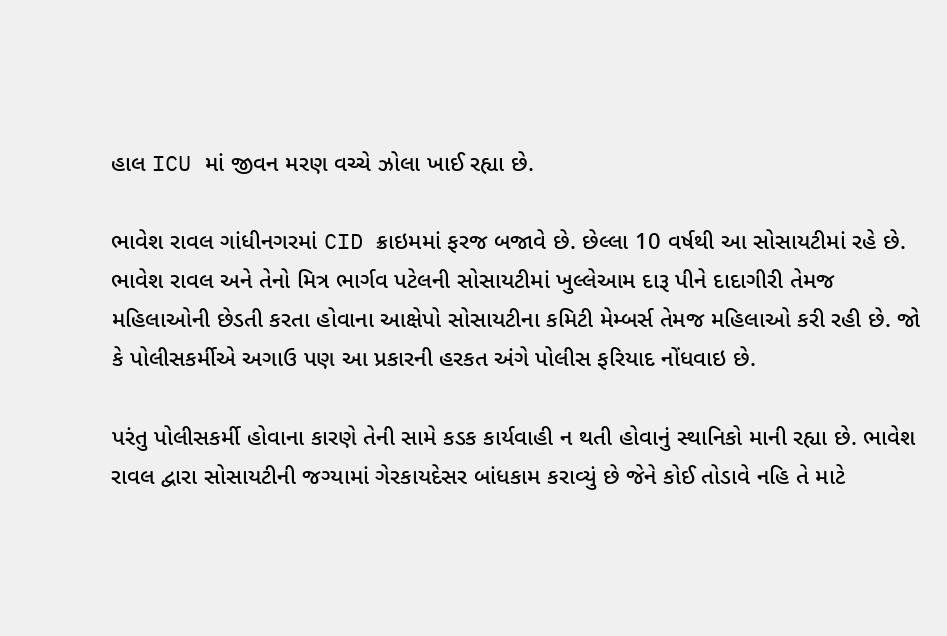હાલ ICU માં જીવન મરણ વચ્ચે ઝોલા ખાઈ રહ્યા છે.

ભાવેશ રાવલ ગાંધીનગરમાં CID ક્રાઇમમાં ફરજ બજાવે છે. છેલ્લા 10 વર્ષથી આ સોસાયટીમાં રહે છે. ભાવેશ રાવલ અને તેનો મિત્ર ભાર્ગવ પટેલની સોસાયટીમાં ખુલ્લેઆમ દારૂ પીને દાદાગીરી તેમજ મહિલાઓની છેડતી કરતા હોવાના આક્ષેપો સોસાયટીના કમિટી મેમ્બર્સ તેમજ મહિલાઓ કરી રહી છે. જો કે પોલીસકર્મીએ અગાઉ પણ આ પ્રકારની હરકત અંગે પોલીસ ફરિયાદ નોંધવાઇ છે.

પરંતુ પોલીસકર્મી હોવાના કારણે તેની સામે કડક કાર્યવાહી ન થતી હોવાનું સ્થાનિકો માની રહ્યા છે. ભાવેશ રાવલ દ્વારા સોસાયટીની જગ્યામાં ગેરકાયદેસર બાંધકામ કરાવ્યું છે જેને કોઈ તોડાવે નહિ તે માટે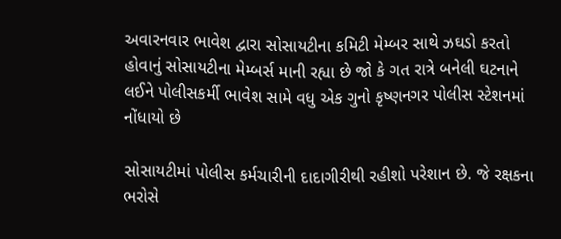અવારનવાર ભાવેશ દ્વારા સોસાયટીના કમિટી મેમ્બર સાથે ઝઘડો કરતો હોવાનું સોસાયટીના મેમ્બર્સ માની રહ્યા છે જો કે ગત રાત્રે બનેલી ઘટનાને લઈને પોલીસકર્મી ભાવેશ સામે વધુ એક ગુનો કૃષ્ણનગર પોલીસ સ્ટેશનમાં નોંધાયો છે

સોસાયટીમાં પોલીસ કર્મચારીની દાદાગીરીથી રહીશો પરેશાન છે. જે રક્ષકના ભરોસે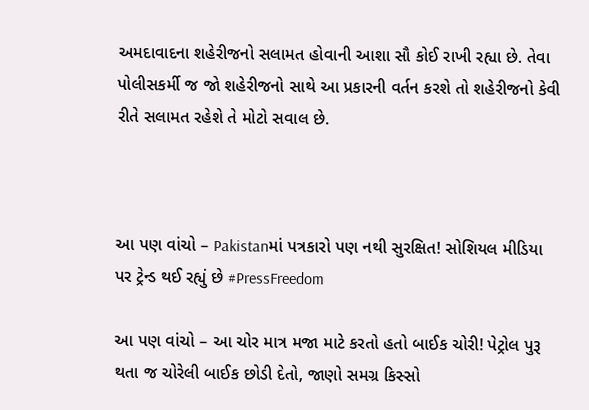અમદાવાદના શહેરીજનો સલામત હોવાની આશા સૌ કોઈ રાખી રહ્યા છે. તેવા પોલીસકર્મી જ જો શહેરીજનો સાથે આ પ્રકારની વર્તન કરશે તો શહેરીજનો કેવી રીતે સલામત રહેશે તે મોટો સવાલ છે.



આ પણ વાંચો – Pakistanમાં પત્રકારો પણ નથી સુરક્ષિત! સોશિયલ મીડિયા પર ટ્રેન્ડ થઈ રહ્યું છે #PressFreedom

આ પણ વાંચો – આ ચોર માત્ર મજા માટે કરતો હતો બાઈક ચોરી! પેટ્રોલ પુરૂ થતા જ ચોરેલી બાઈક છોડી દેતો, જાણો સમગ્ર કિસ્સો